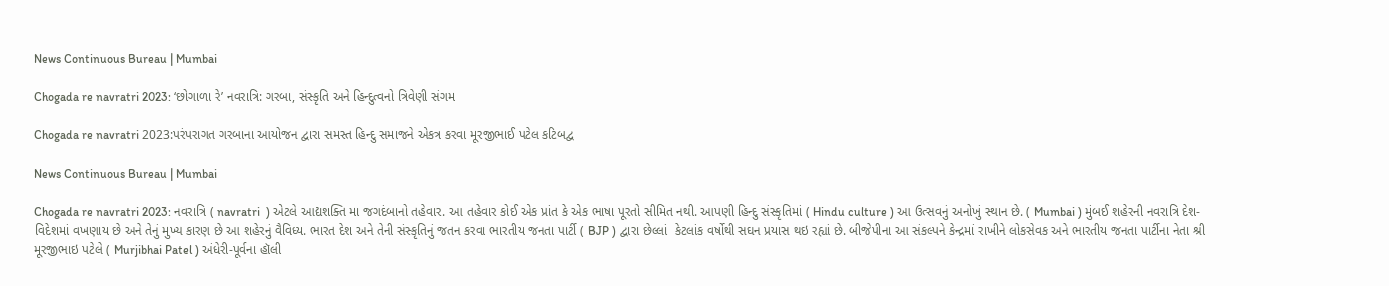News Continuous Bureau | Mumbai

Chogada re navratri 2023: ‘છોગાળા રે’ નવરાત્રિ: ગરબા, સંસ્કૃતિ અને હિન્દુત્વનો ત્રિવેણી સંગમ

Chogada re navratri 2023:પરંપરાગત ગરબાના આયોજન દ્વારા સમસ્ત હિન્દુ સમાજને એકત્ર કરવા મૂરજીભાઈ પટેલ કટિબદ્વ

News Continuous Bureau | Mumbai

Chogada re navratri 2023: નવરાત્રિ ( navratri  ) એટલે આદ્યશક્તિ મા જગદંબાનો તહેવાર. આ તહેવાર કોઈ એક પ્રાંત કે એક ભાષા પૂરતો સીમિત નથી. આપણી હિન્દુ સંસ્કૃતિમાં ( Hindu culture ) આ ઉત્સવનું અનોખું સ્થાન છે. ( Mumbai ) મુંબઈ શહેરની નવરાત્રિ દેશ-વિદેશમાં વખણાય છે અને તેનું મુખ્ય કારણ છે આ શહેરનું વૈવિધ્ય. ભારત દેશ અને તેની સંસ્કૃતિનું જતન કરવા ભારતીય જનતા પાર્ટી ( BJP ) દ્વારા છેલ્લાં  કેટલાંક વર્ષોથી સઘન પ્રયાસ થઇ રહ્યાં છે. બીજેપીના આ સંકલ્પને કેન્દ્રમાં રાખીને લોકસેવક અને ભારતીય જનતા પાર્ટીના નેતા શ્રી મૂરજીભાઇ પટેલે ( Murjibhai Patel ) અંધેરી-પૂર્વના હૉલી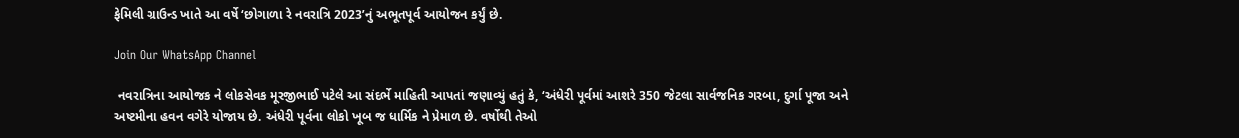ફેમિલી ગ્રાઉન્ડ ખાતે આ વર્ષે ‘છોગાળા રે નવરાત્રિ 2023’નું અભૂતપૂર્વ આયોજન કર્યું છે.

Join Our WhatsApp Channel

 નવરાત્રિના આયોજક ને લોકસેવક મૂરજીભાઈ પટેલે આ સંદર્ભે માહિતી આપતાં જણાવ્યું હતું કે, ‘અંધેરી પૂર્વમાં આશરે 350 જેટલા સાર્વજનિક ગરબા, દુર્ગા પૂજા અને અષ્ટમીના હવન વગેરે યોજાય છે. અંધેરી પૂર્વના લોકો ખૂબ જ ધાર્મિક ને પ્રેમાળ છે. વર્ષોથી તેઓ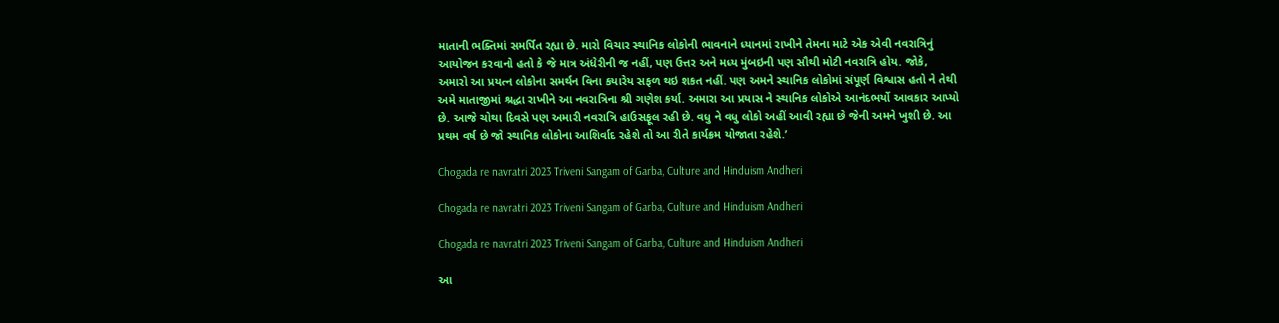માતાની ભક્તિમાં સમર્પિત રહ્યા છે. મારો વિચાર સ્થાનિક લોકોની ભાવનાને ધ્યાનમાં રાખીને તેમના માટે એક એવી નવરાત્રિનું આયોજન કરવાનો હતો કે જે માત્ર અંધેરીની જ નહીં, પણ ઉત્તર અને મધ્ય મુંબઇની પણ સૌથી મોટી નવરાત્રિ હોય. જોકે, અમારો આ પ્રયત્ન લોકોના સમર્થન વિના કયારેય સફળ થઇ શકત નહીં. પણ અમને સ્થાનિક લોકોમાં સંપૂર્ણ વિશ્વાસ હતો ને તેથી અમે માતાજીમાં શ્રદ્ધા રાખીને આ નવરાત્રિના શ્રી ગણેશ કર્યા. અમારા આ પ્રયાસ ને સ્થાનિક લોકોએ આનંદભર્યો આવકાર આપ્યો છે. આજે ચોથા દિવસે પણ અમારી નવરાત્રિ હાઉસફૂલ રહી છે. વધુ ને વધુ લોકો અહીં આવી રહ્યા છે જેની અમને ખુશી છે. આ પ્રથમ વર્ષ છે જો સ્થાનિક લોકોના આશિર્વાદ રહેશે તો આ રીતે કાર્યક્રમ યોજાતા રહેશે.’

Chogada re navratri 2023 Triveni Sangam of Garba, Culture and Hinduism Andheri

Chogada re navratri 2023 Triveni Sangam of Garba, Culture and Hinduism Andheri

Chogada re navratri 2023 Triveni Sangam of Garba, Culture and Hinduism Andheri

આ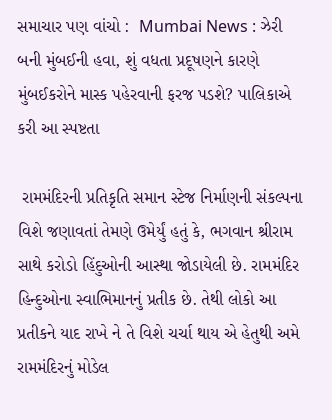સમાચાર પણ વાંચો :  Mumbai News : ઝેરી બની મુંબઈની હવા, શું વધતા પ્રદૂષણને કારણે મુંબઈકરોને માસ્ક પહેરવાની ફરજ પડશે? પાલિકાએ કરી આ સ્પષ્ટતા

 રામમંદિરની પ્રતિકૃતિ સમાન સ્ટેજ નિર્માણની સંકલ્પના વિશે જણાવતાં તેમણે ઉમેર્યું હતું કે, ભગવાન શ્રીરામ સાથે કરોડો હિંદુઓની આસ્થા જોડાયેલી છે. રામમંદિર હિન્દુઓના સ્વાભિમાનનું પ્રતીક છે. તેથી લોકો આ પ્રતીકને યાદ રાખે ને તે વિશે ચર્ચા થાય એ હેતુથી અમે રામમંદિરનું મોડેલ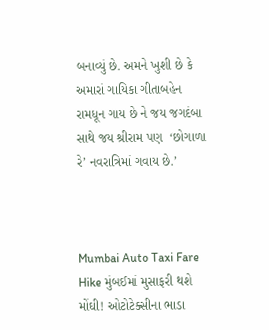બનાવ્યું છે. અમને ખુશી છે કે અમારાં ગાયિકા ગીતાબહેન રામધૂન ગાય છે ને જય જગદંબા સાથે જય શ્રીરામ પણ  ‘છોગાળા રે’ નવરાત્રિમાં ગવાય છે.’



Mumbai Auto Taxi Fare Hike મુંબઈમાં મુસાફરી થશે મોંઘી! ઓટોટેક્સીના ભાડા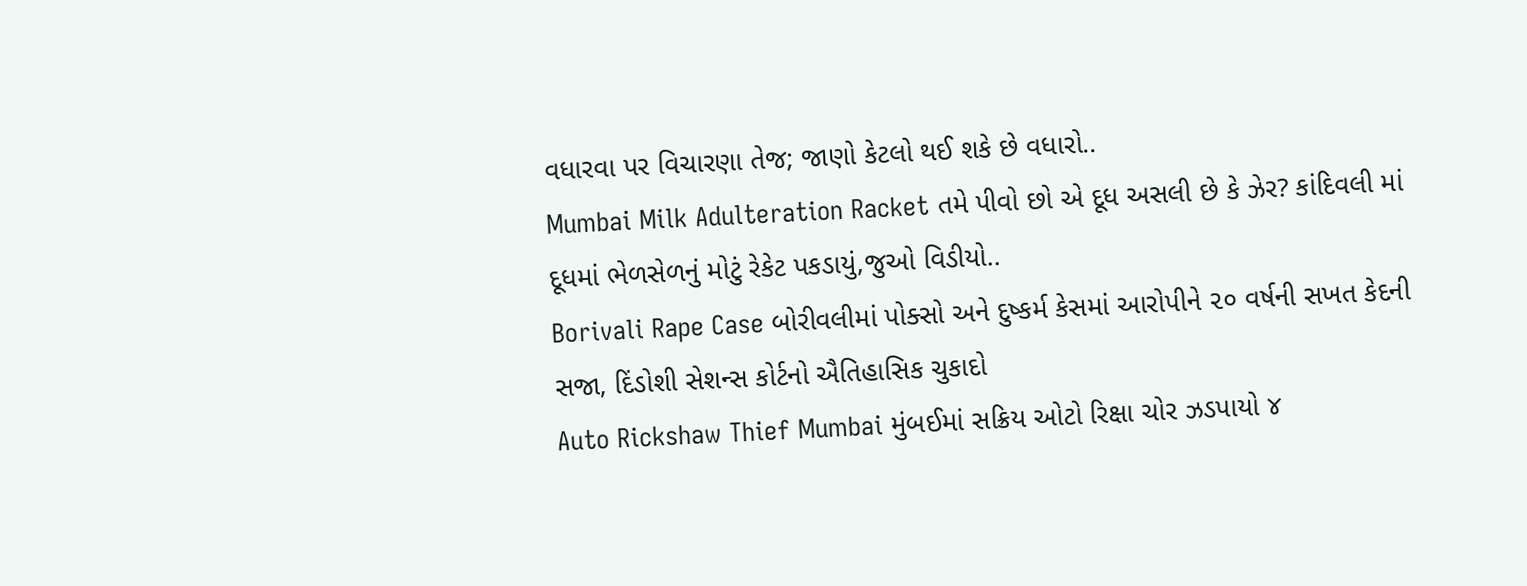વધારવા પર વિચારણા તેજ; જાણો કેટલો થઈ શકે છે વધારો..
Mumbai Milk Adulteration Racket તમે પીવો છો એ દૂધ અસલી છે કે ઝેર? કાંદિવલી માં દૂધમાં ભેળસેળનું મોટું રેકેટ પકડાયું,જુઓ વિડીયો..
Borivali Rape Case બોરીવલીમાં પોક્સો અને દુષ્કર્મ કેસમાં આરોપીને ૨૦ વર્ષની સખત કેદની સજા, દિંડોશી સેશન્સ કોર્ટનો ઐતિહાસિક ચુકાદો
Auto Rickshaw Thief Mumbai મુંબઈમાં સક્રિય ઓટો રિક્ષા ચોર ઝડપાયો ૪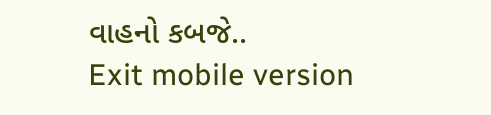વાહનો કબજે..
Exit mobile version